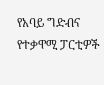የአባይ ግድብና የተቃዋሚ ፓርቲዎች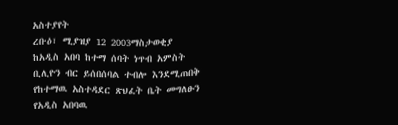አስተያየት
ረቡዕ፣ ሚያዝያ 12 2003ማስታወቂያ
ከአዲስ አበባ ከተማ ሰባት ነጥብ አምስት ቢሊዮን ብር ይሰበሰባል ተብሎ እንደሚጠበቅ የከተማዉ አስተዳደር ጽህፈት ቤት መግለፁን የአዲስ አበባዉ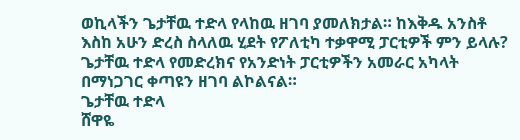ወኪላችን ጌታቸዉ ተድላ የላከዉ ዘገባ ያመለክታል። ከእቅዱ አንስቶ እስከ አሁን ድረስ ስላለዉ ሂደት የፖለቲካ ተቃዋሚ ፓርቲዎች ምን ይላሉ? ጌታቸዉ ተድላ የመድረክና የአንድነት ፓርቲዎችን አመራር አካላት በማነጋገር ቀጣዩን ዘገባ ልኮልናል።
ጌታቸዉ ተድላ
ሸዋዬ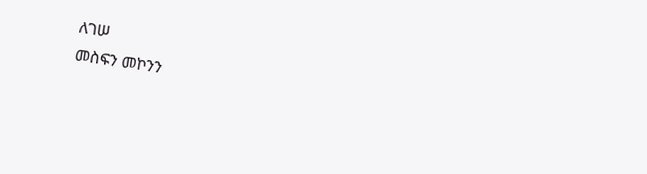ለገሠ
መስፍን መኮንን